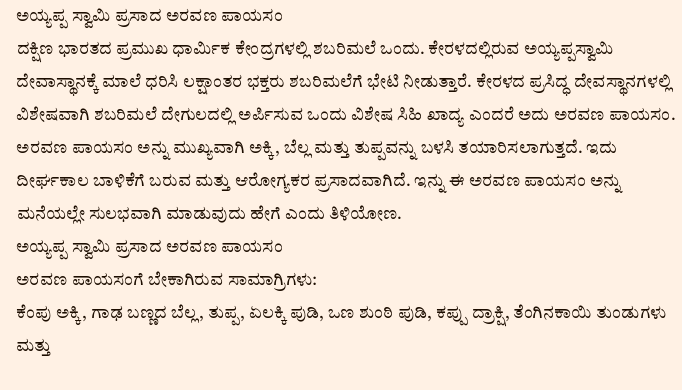ಅಯ್ಯಪ್ಪ ಸ್ವಾಮಿ ಪ್ರಸಾದ ಅರವಣ ಪಾಯಸಂ
ದಕ್ಷಿಣ ಭಾರತದ ಪ್ರಮುಖ ಧಾರ್ಮಿಕ ಕೇಂದ್ರಗಳಲ್ಲಿ ಶಬರಿಮಲೆ ಒಂದು. ಕೇರಳದಲ್ಲಿರುವ ಅಯ್ಯಪ್ಪಸ್ವಾಮಿ ದೇವಾಸ್ಥಾನಕ್ಕೆ ಮಾಲೆ ಧರಿಸಿ ಲಕ್ಷಾಂತರ ಭಕ್ತರು ಶಬರಿಮಲೆಗೆ ಭೇಟಿ ನೀಡುತ್ತಾರೆ. ಕೇರಳದ ಪ್ರಸಿದ್ಧ ದೇವಸ್ಥಾನಗಳಲ್ಲಿ ವಿಶೇಷವಾಗಿ ಶಬರಿಮಲೆ ದೇಗುಲದಲ್ಲಿ ಅರ್ಪಿಸುವ ಒಂದು ವಿಶೇಷ ಸಿಹಿ ಖಾದ್ಯ ಎಂದರೆ ಅದು ಅರವಣ ಪಾಯಸಂ.
ಅರವಣ ಪಾಯಸಂ ಅನ್ನು ಮುಖ್ಯವಾಗಿ ಅಕ್ಕಿ, ಬೆಲ್ಲ ಮತ್ತು ತುಪ್ಪವನ್ನು ಬಳಸಿ ತಯಾರಿಸಲಾಗುತ್ತದೆ. ಇದು ದೀರ್ಘಕಾಲ ಬಾಳಿಕೆಗೆ ಬರುವ ಮತ್ತು ಆರೋಗ್ಯಕರ ಪ್ರಸಾದವಾಗಿದೆ. ಇನ್ನು ಈ ಅರವಣ ಪಾಯಸಂ ಅನ್ನು ಮನೆಯಲ್ಲೇ ಸುಲಭವಾಗಿ ಮಾಡುವುದು ಹೇಗೆ ಎಂದು ತಿಳಿಯೋಣ.
ಅಯ್ಯಪ್ಪ ಸ್ವಾಮಿ ಪ್ರಸಾದ ಅರವಣ ಪಾಯಸಂ
ಅರವಣ ಪಾಯಸಂಗೆ ಬೇಕಾಗಿರುವ ಸಾಮಾಗ್ರಿಗಳು:
ಕೆಂಪು ಅಕ್ಕಿ, ಗಾಢ ಬಣ್ಣದ ಬೆಲ್ಲ, ತುಪ್ಪ, ಏಲಕ್ಕಿ ಪುಡಿ, ಒಣ ಶುಂಠಿ ಪುಡಿ, ಕಪ್ಪು ದ್ರಾಕ್ಷಿ, ತೆಂಗಿನಕಾಯಿ ತುಂಡುಗಳು ಮತ್ತು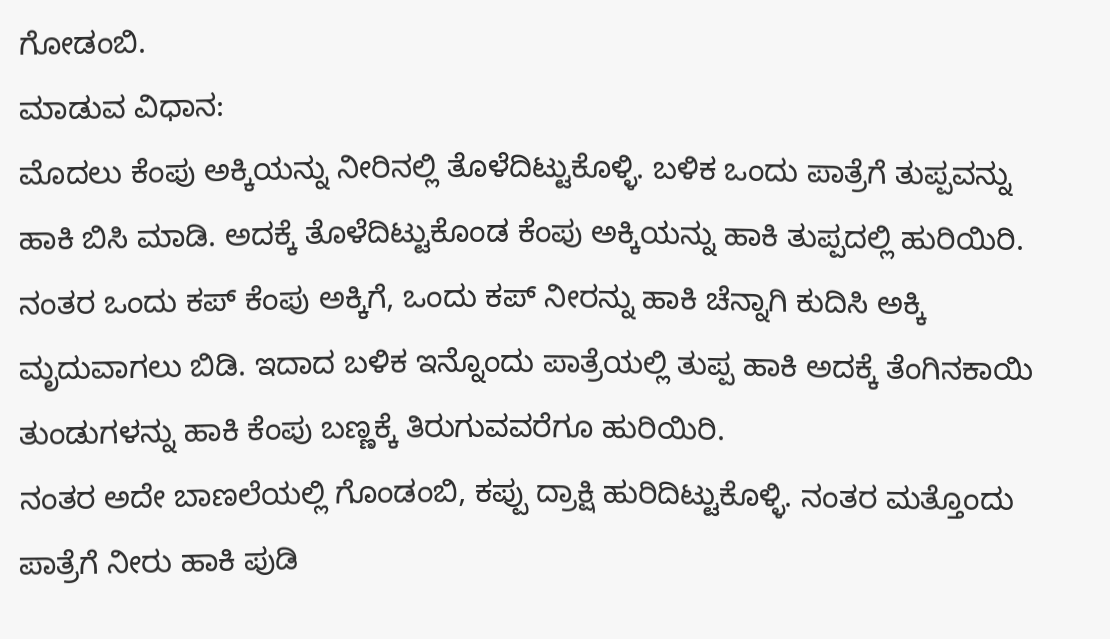ಗೋಡಂಬಿ.
ಮಾಡುವ ವಿಧಾನ:
ಮೊದಲು ಕೆಂಪು ಅಕ್ಕಿಯನ್ನು ನೀರಿನಲ್ಲಿ ತೊಳೆದಿಟ್ಟುಕೊಳ್ಳಿ. ಬಳಿಕ ಒಂದು ಪಾತ್ರೆಗೆ ತುಪ್ಪವನ್ನು ಹಾಕಿ ಬಿಸಿ ಮಾಡಿ. ಅದಕ್ಕೆ ತೊಳೆದಿಟ್ಟುಕೊಂಡ ಕೆಂಪು ಅಕ್ಕಿಯನ್ನು ಹಾಕಿ ತುಪ್ಪದಲ್ಲಿ ಹುರಿಯಿರಿ. ನಂತರ ಒಂದು ಕಪ್ ಕೆಂಪು ಅಕ್ಕಿಗೆ, ಒಂದು ಕಪ್ ನೀರನ್ನು ಹಾಕಿ ಚೆನ್ನಾಗಿ ಕುದಿಸಿ ಅಕ್ಕಿ ಮೃದುವಾಗಲು ಬಿಡಿ. ಇದಾದ ಬಳಿಕ ಇನ್ನೊಂದು ಪಾತ್ರೆಯಲ್ಲಿ ತುಪ್ಪ ಹಾಕಿ ಅದಕ್ಕೆ ತೆಂಗಿನಕಾಯಿ ತುಂಡುಗಳನ್ನು ಹಾಕಿ ಕೆಂಪು ಬಣ್ಣಕ್ಕೆ ತಿರುಗುವವರೆಗೂ ಹುರಿಯಿರಿ.
ನಂತರ ಅದೇ ಬಾಣಲೆಯಲ್ಲಿ ಗೊಂಡಂಬಿ, ಕಪ್ಪು ದ್ರಾಕ್ಷಿ ಹುರಿದಿಟ್ಟುಕೊಳ್ಳಿ. ನಂತರ ಮತ್ತೊಂದು ಪಾತ್ರೆಗೆ ನೀರು ಹಾಕಿ ಪುಡಿ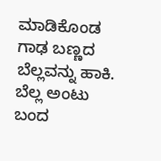ಮಾಡಿಕೊಂಡ ಗಾಢ ಬಣ್ಣದ ಬೆಲ್ಲವನ್ನು ಹಾಕಿ. ಬೆಲ್ಲ ಅಂಟು ಬಂದ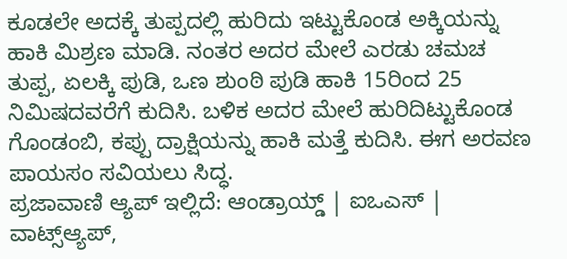ಕೂಡಲೇ ಅದಕ್ಕೆ ತುಪ್ಪದಲ್ಲಿ ಹುರಿದು ಇಟ್ಟುಕೊಂಡ ಅಕ್ಕಿಯನ್ನು ಹಾಕಿ ಮಿಶ್ರಣ ಮಾಡಿ. ನಂತರ ಅದರ ಮೇಲೆ ಎರಡು ಚಮಚ ತುಪ್ಪ, ಏಲಕ್ಕಿ ಪುಡಿ, ಒಣ ಶುಂಠಿ ಪುಡಿ ಹಾಕಿ 15ರಿಂದ 25 ನಿಮಿಷದವರೆಗೆ ಕುದಿಸಿ. ಬಳಿಕ ಅದರ ಮೇಲೆ ಹುರಿದಿಟ್ಟುಕೊಂಡ ಗೊಂಡಂಬಿ, ಕಪ್ಪು ದ್ರಾಕ್ಷಿಯನ್ನು ಹಾಕಿ ಮತ್ತೆ ಕುದಿಸಿ. ಈಗ ಅರವಣ ಪಾಯಸಂ ಸವಿಯಲು ಸಿದ್ಧ.
ಪ್ರಜಾವಾಣಿ ಆ್ಯಪ್ ಇಲ್ಲಿದೆ: ಆಂಡ್ರಾಯ್ಡ್ | ಐಒಎಸ್ | ವಾಟ್ಸ್ಆ್ಯಪ್,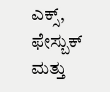ಎಕ್ಸ್, ಫೇಸ್ಬುಕ್ ಮತ್ತು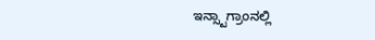ಇನ್ಸ್ಟಾಗ್ರಾಂನಲ್ಲಿ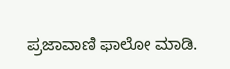ಪ್ರಜಾವಾಣಿ ಫಾಲೋ ಮಾಡಿ.